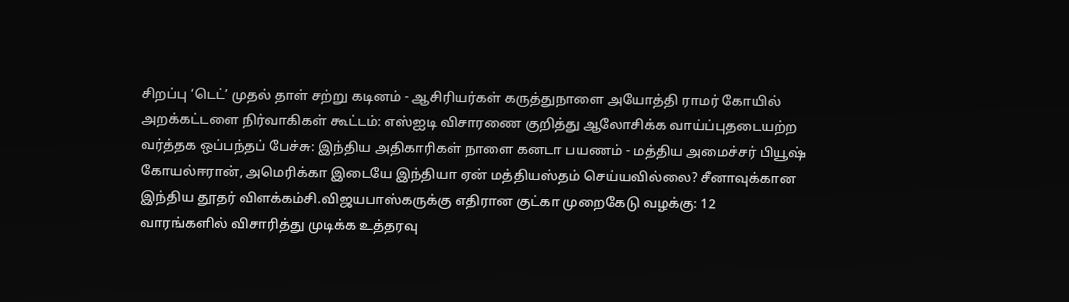சிறப்பு ‘டெட்’ முதல் தாள் சற்று கடினம் - ஆசிரியர்கள் கருத்துநாளை அயோத்தி ராமர் கோயில் அறக்கட்டளை நிர்வாகிகள் கூட்டம்: எஸ்ஐடி விசாரணை குறித்து ஆலோசிக்க வாய்ப்புதடையற்ற வர்த்தக ஒப்பந்தப் பேச்சு: இந்திய அதிகாரிகள் நாளை கனடா பயணம் - மத்திய அமைச்சர் பியூஷ் கோயல்ஈரான், அமெரிக்கா இடையே இந்தியா ஏன் மத்தியஸ்தம் செய்யவில்லை? சீனாவுக்கான இந்திய தூதர் விளக்கம்சி.விஜயபாஸ்கருக்கு எதிரான குட்கா முறைகேடு வழக்கு: 12 வாரங்களில் விசாரித்து முடிக்க உத்தரவு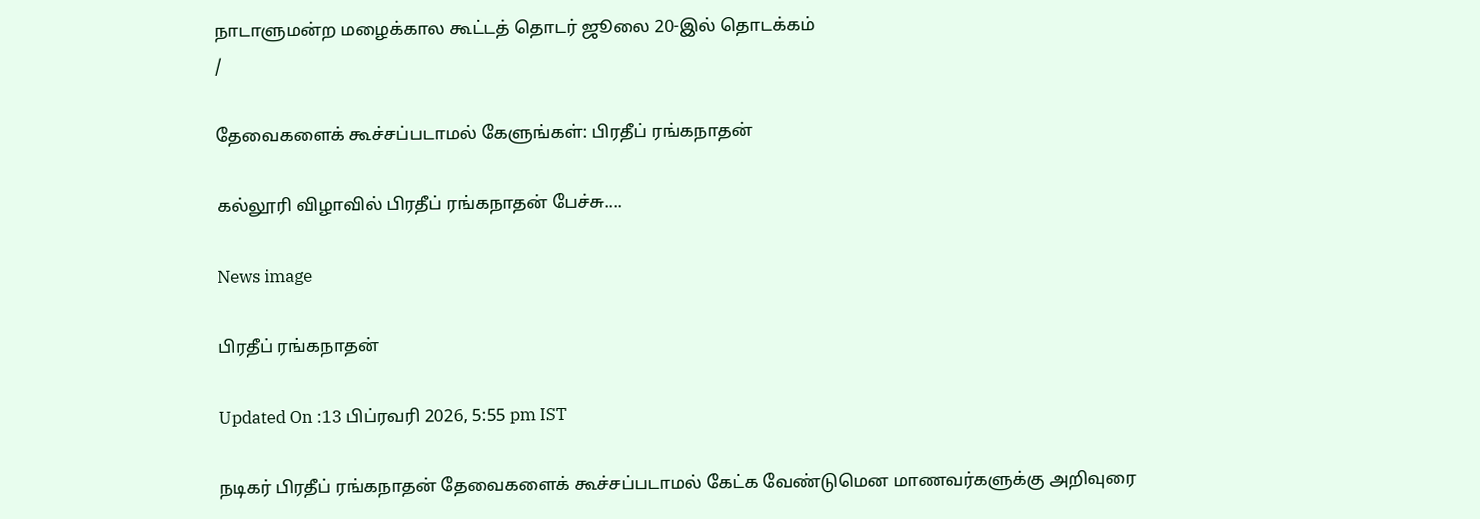நாடாளுமன்ற மழைக்கால கூட்டத் தொடர் ஜூலை 20-இல் தொடக்கம்
/

தேவைகளைக் கூச்சப்படாமல் கேளுங்கள்: பிரதீப் ரங்கநாதன்

கல்லூரி விழாவில் பிரதீப் ரங்கநாதன் பேச்சு....

News image

பிரதீப் ரங்கநாதன்

Updated On :13 பிப்ரவரி 2026, 5:55 pm IST

நடிகர் பிரதீப் ரங்கநாதன் தேவைகளைக் கூச்சப்படாமல் கேட்க வேண்டுமென மாணவர்களுக்கு அறிவுரை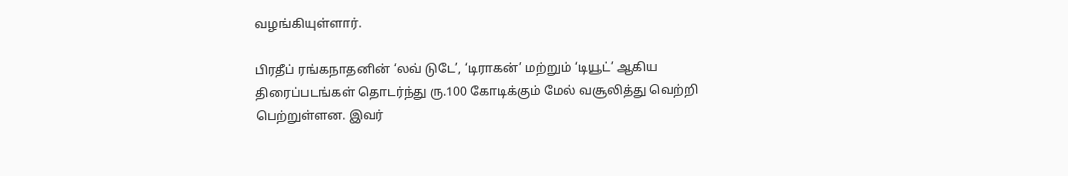வழங்கியுள்ளார்.

பிரதீப் ரங்கநாதனின் ‘லவ் டுடே’, ‘டிராகன்’ மற்றும் ‘டியூட்’ ஆகிய திரைப்படங்கள் தொடர்ந்து ரு.100 கோடிக்கும் மேல் வசூலித்து வெற்றி பெற்றுள்ளன. இவர்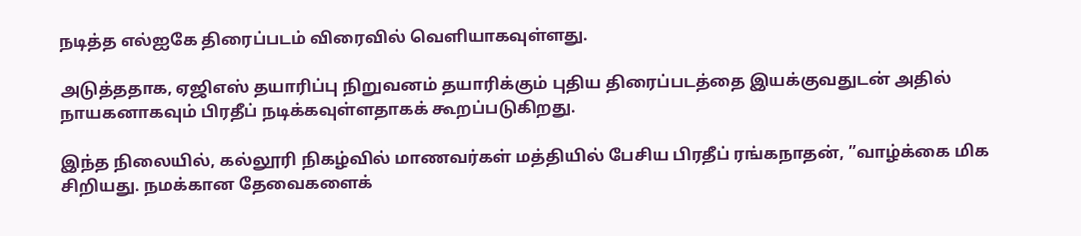நடித்த எல்ஐகே திரைப்படம் விரைவில் வெளியாகவுள்ளது.

அடுத்ததாக, ஏஜிஎஸ் தயாரிப்பு நிறுவனம் தயாரிக்கும் புதிய திரைப்படத்தை இயக்குவதுடன் அதில் நாயகனாகவும் பிரதீப் நடிக்கவுள்ளதாகக் கூறப்படுகிறது.

இந்த நிலையில், கல்லூரி நிகழ்வில் மாணவர்கள் மத்தியில் பேசிய பிரதீப் ரங்கநாதன், ”வாழ்க்கை மிக சிறியது. நமக்கான தேவைகளைக்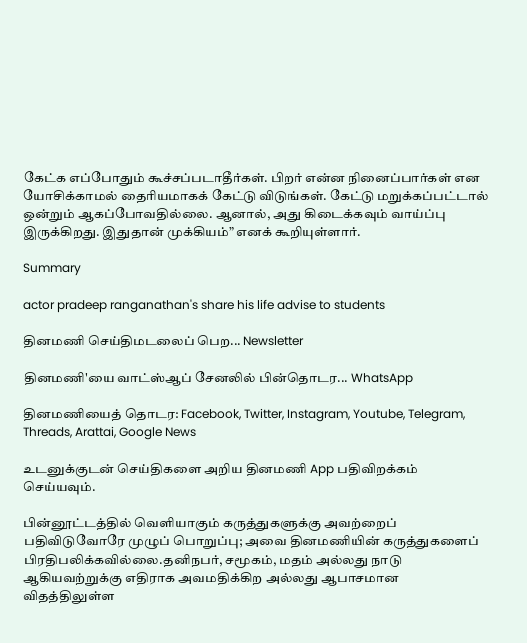கேட்க எப்போதும் கூச்சப்படாதீர்கள். பிறர் என்ன நினைப்பார்கள் என யோசிக்காமல் தைரியமாகக் கேட்டு விடுங்கள். கேட்டு மறுக்கப்பட்டால் ஒன்றும் ஆகப்போவதில்லை. ஆனால், அது கிடைக்கவும் வாய்ப்பு இருக்கிறது. இதுதான் முக்கியம்” எனக் கூறியுள்ளார்.

Summary

actor pradeep ranganathan's share his life advise to students

தினமணி செய்திமடலைப் பெற... Newsletter

தினமணி'யை வாட்ஸ்ஆப் சேனலில் பின்தொடர... WhatsApp

தினமணியைத் தொடர: Facebook, Twitter, Instagram, Youtube, Telegram, Threads, Arattai, Google News

உடனுக்குடன் செய்திகளை அறிய தினமணி App பதிவிறக்கம் செய்யவும்.

பின்னூட்டத்தில் வெளியாகும் கருத்துகளுக்கு அவற்றைப் பதிவிடுவோரே முழுப் பொறுப்பு; அவை தினமணியின் கருத்துகளைப் பிரதிபலிக்கவில்லை.தனிநபர், சமூகம், மதம் அல்லது நாடு ஆகியவற்றுக்கு எதிராக அவமதிக்கிற அல்லது ஆபாசமான விதத்திலுள்ள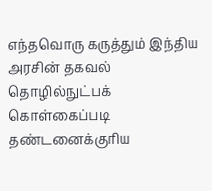எந்தவொரு கருத்தும் இந்திய அரசின் தகவல் தொழில்நுட்பக் கொள்கைப்படி தண்டனைக்குரிய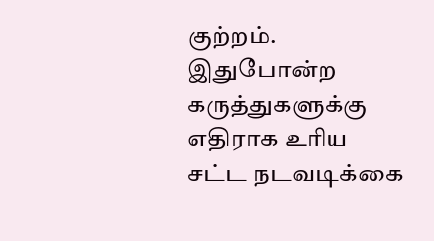குற்றம். இதுபோன்ற கருத்துகளுக்கு எதிராக உரிய சட்ட நடவடிக்கை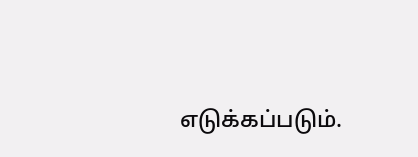எடுக்கப்படும்.